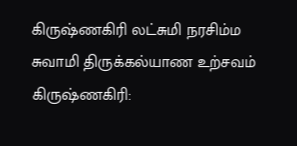கிருஷ்ணகிரி லட்சுமி நரசிம்ம சுவாமி திருக்கல்யாண உற்சவம்
கிருஷ்ணகிரி: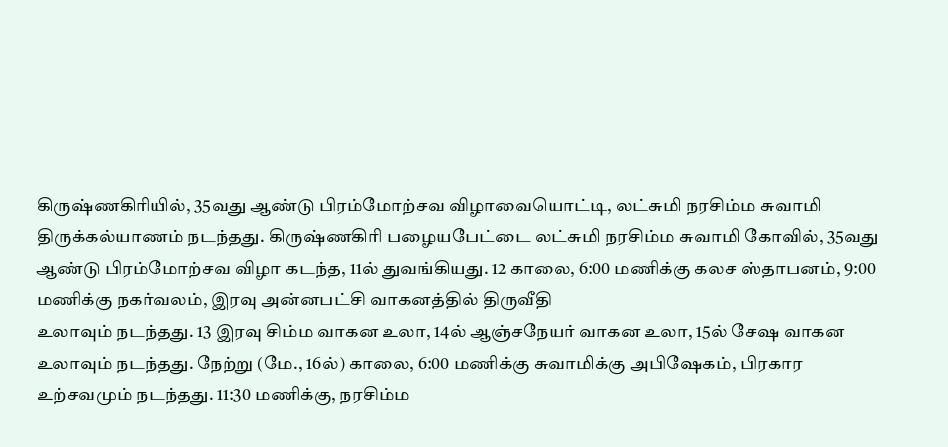கிருஷ்ணகிரியில், 35வது ஆண்டு பிரம்மோற்சவ விழாவையொட்டி, லட்சுமி நரசிம்ம சுவாமி திருக்கல்யாணம் நடந்தது. கிருஷ்ணகிரி பழையபேட்டை லட்சுமி நரசிம்ம சுவாமி கோவில், 35வது ஆண்டு பிரம்மோற்சவ விழா கடந்த, 11ல் துவங்கியது. 12 காலை, 6:00 மணிக்கு கலச ஸ்தாபனம், 9:00 மணிக்கு நகர்வலம், இரவு அன்னபட்சி வாகனத்தில் திருவீதி
உலாவும் நடந்தது. 13 இரவு சிம்ம வாகன உலா, 14ல் ஆஞ்சநேயர் வாகன உலா, 15ல் சேஷ வாகன உலாவும் நடந்தது. நேற்று (மே., 16ல்) காலை, 6:00 மணிக்கு சுவாமிக்கு அபிஷேகம், பிரகார உற்சவமும் நடந்தது. 11:30 மணிக்கு, நரசிம்ம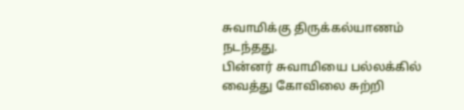சுவாமிக்கு திருக்கல்யாணம் நடந்தது.
பின்னர் சுவாமியை பல்லக்கில் வைத்து கோவிலை சுற்றி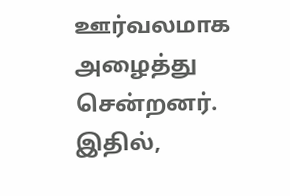ஊர்வலமாக அழைத்து சென்றனர். இதில்,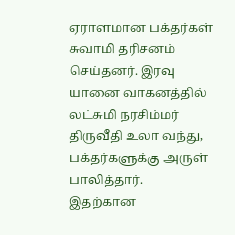ஏராளமான பக்தர்கள் சுவாமி தரிசனம் செய்தனர். இரவு யானை வாகனத்தில் லட்சுமி நரசிம்மர் திருவீதி உலா வந்து, பக்தர்களுக்கு அருள் பாலித்தார்.
இதற்கான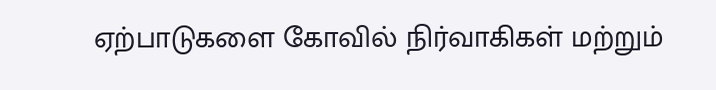ஏற்பாடுகளை கோவில் நிர்வாகிகள் மற்றும்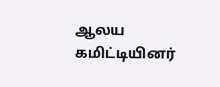ஆலய கமிட்டியினர்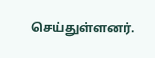செய்துள்ளனர்.